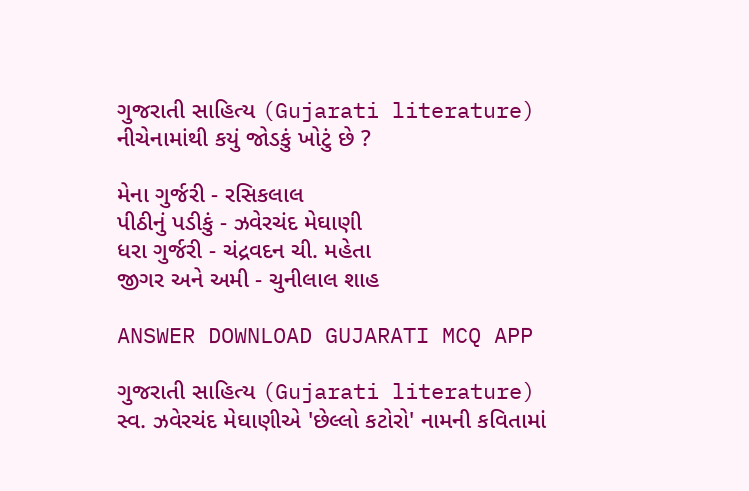ગુજરાતી સાહિત્ય (Gujarati literature)
નીચેનામાંથી કયું જોડકું ખોટું છે ?

મેના ગુર્જરી - રસિકલાલ
પીઠીનું પડીકું - ઝવેરચંદ મેઘાણી
ધરા ગુર્જરી - ચંદ્રવદન ચી. મહેતા
જીગર અને અમી - ચુનીલાલ શાહ

ANSWER DOWNLOAD GUJARATI MCQ APP

ગુજરાતી સાહિત્ય (Gujarati literature)
સ્વ. ઝવેરચંદ મેઘાણીએ 'છેલ્લો કટોરો' નામની કવિતામાં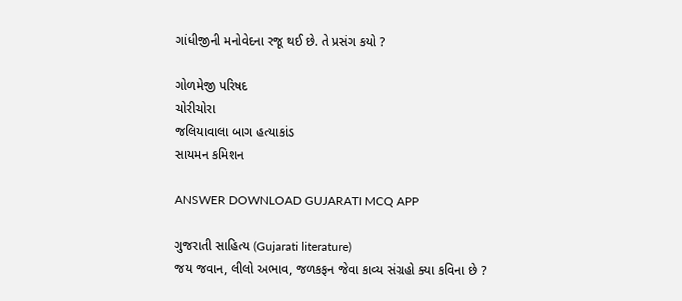ગાંધીજીની મનોવેદના રજૂ થઈ છે. તે પ્રસંગ કયો ?

ગોળમેજી પરિષદ
ચોરીચોરા
જલિયાવાલા બાગ હત્યાકાંડ
સાયમન કમિશન

ANSWER DOWNLOAD GUJARATI MCQ APP

ગુજરાતી સાહિત્ય (Gujarati literature)
જય જવાન, લીલો અભાવ, જળકફન જેવા કાવ્ય સંગ્રહો ક્યા કવિના છે ?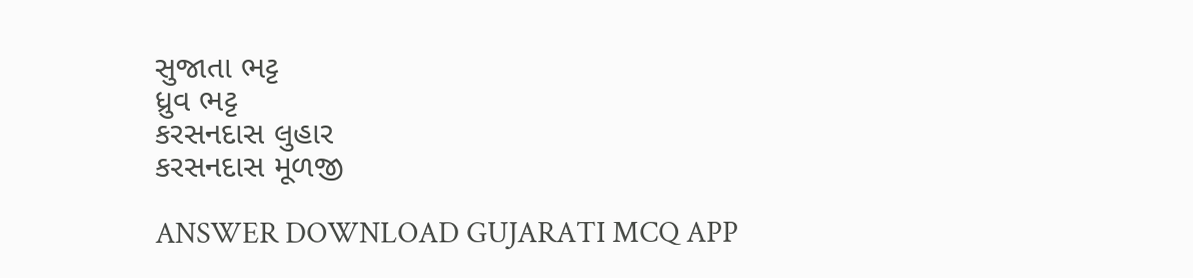સુજાતા ભટ્ટ
ધ્રુવ ભટ્ટ
કરસનદાસ લુહાર
કરસનદાસ મૂળજી

ANSWER DOWNLOAD GUJARATI MCQ APP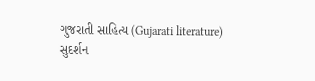ગુજરાતી સાહિત્ય (Gujarati literature)
સુદર્શન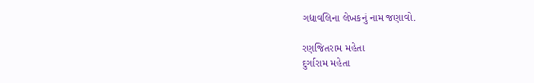ગદ્યાવલિના લેખકનું નામ જણાવો.

રણજિતરામ મહેતા
દુર્ગારામ મહેતા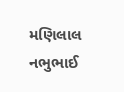મણિલાલ નભુભાઈ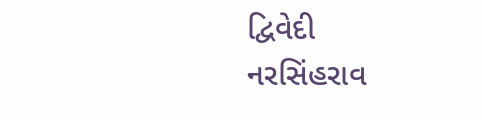દ્વિવેદી
નરસિંહરાવ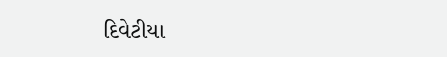દિવેટીયા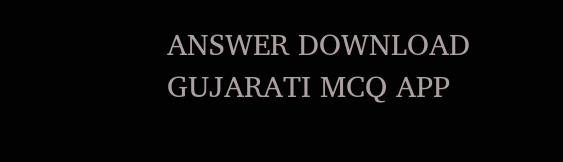ANSWER DOWNLOAD GUJARATI MCQ APP